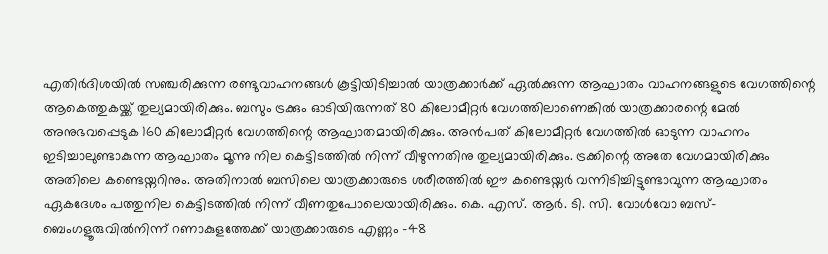എതിർദിശയിൽ സഞ്ചരിക്കുന്ന രണ്ടുവാഹനങ്ങൾ കൂട്ടിയിടിച്ചാൽ യാത്രക്കാർക്ക് ഏൽക്കുന്ന ആഘാതം വാഹനങ്ങളുടെ വേഗത്തിന്റെ ആകെത്തുകയ്ക്ക് തുല്യമായിരിക്കും. ബസും ട്രക്കും ഓടിയിരുന്നത് 80 കിലോമീറ്റർ വേഗത്തിലാണെങ്കിൽ യാത്രക്കാരന്റെ മേൽ അനുഭവപ്പെടുക 160 കിലോമീറ്റർ വേഗത്തിന്റെ ആഘാതമായിരിക്കും. അൻപത് കിലോമീറ്റർ വേഗത്തിൽ ഓടുന്ന വാഹനം ഇടിച്ചാലുണ്ടാകുന്ന ആഘാതം മൂന്നു നില കെട്ടിടത്തിൽ നിന്ന് വീഴുന്നതിനു തുല്യമായിരിക്കും. ട്രക്കിന്റെ അതേ വേഗമായിരിക്കും അതിലെ കണ്ടെയ്നറിനും. അതിനാൽ ബസിലെ യാത്രക്കാരുടെ ശരീരത്തിൽ ഈ കണ്ടെയ്നർ വന്നിടിച്ചിട്ടുണ്ടാവുന്ന ആഘാതം ഏകദേശം പത്തുനില കെട്ടിടത്തിൽ നിന്ന് വീണതുപോലെയായിരിക്കും. കെ. എസ്. ആർ. ടി. സി. വോൾവോ ബസ്- ബെംഗളൂരുവിൽനിന്ന് റണാകുളത്തേക്ക് യാത്രക്കാരുടെ എണ്ണം -48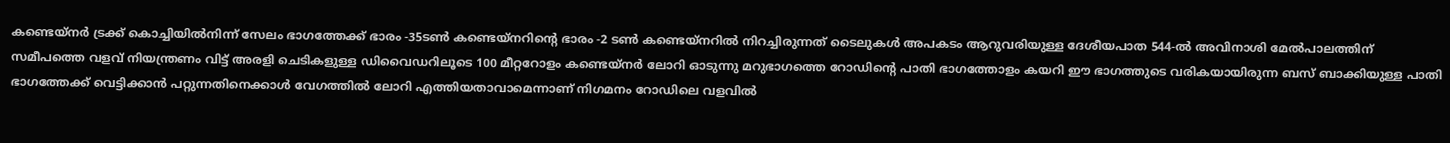കണ്ടെയ്നർ ട്രക്ക് കൊച്ചിയിൽനിന്ന് സേലം ഭാഗത്തേക്ക് ഭാരം -35ടൺ കണ്ടെയ്നറിന്റെ ഭാരം -2 ടൺ കണ്ടെയ്നറിൽ നിറച്ചിരുന്നത് ടൈലുകൾ അപകടം ആറുവരിയുള്ള ദേശീയപാത 544-ൽ അവിനാശി മേൽപാലത്തിന് സമീപത്തെ വളവ് നിയന്ത്രണം വിട്ട് അരളി ചെടികളുള്ള ഡിവൈഡറിലൂടെ 100 മീറ്ററോളം കണ്ടെയ്നർ ലോറി ഓടുന്നു മറുഭാഗത്തെ റോഡിന്റെ പാതി ഭാഗത്തോളം കയറി ഈ ഭാഗത്തുടെ വരികയായിരുന്ന ബസ് ബാക്കിയുള്ള പാതി ഭാഗത്തേക്ക് വെട്ടിക്കാൻ പറ്റുന്നതിനെക്കാൾ വേഗത്തിൽ ലോറി എത്തിയതാവാമെന്നാണ് നിഗമനം റോഡിലെ വളവിൽ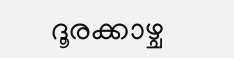ദൂരക്കാഴ്ച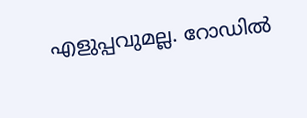എളുപ്പവുമല്ല. റോഡിൽ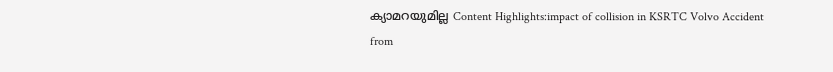ക്യാമറയുമില്ല Content Highlights:impact of collision in KSRTC Volvo Accident
from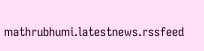mathrubhumi.latestnews.rssfeed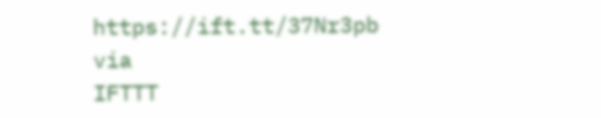https://ift.tt/37Nr3pb
via
IFTTT